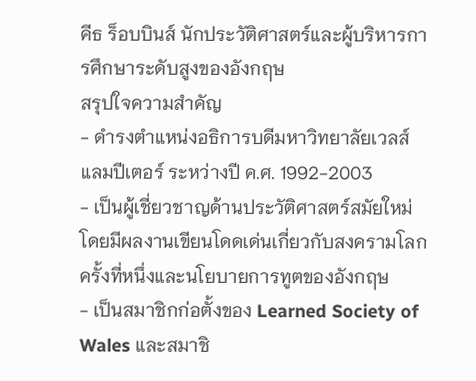คีธ ร็อบบินส์ นักประวัติศาสตร์และผู้บริหารการศึกษาระดับสูงของอังกฤษ
สรุปใจความสำคัญ
- ดำรงตำแหน่งอธิการบดีมหาวิทยาลัยเวลส์ แลมปีเตอร์ ระหว่างปี ค.ศ. 1992-2003
- เป็นผู้เชี่ยวชาญด้านประวัติศาสตร์สมัยใหม่ โดยมีผลงานเขียนโดดเด่นเกี่ยวกับสงครามโลกครั้งที่หนึ่งและนโยบายการทูตของอังกฤษ
- เป็นสมาชิกก่อตั้งของ Learned Society of Wales และสมาชิ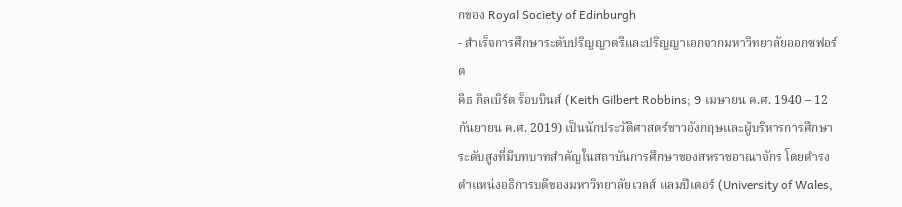กของ Royal Society of Edinburgh
- สำเร็จการศึกษาระดับปริญญาตรีและปริญญาเอกจากมหาวิทยาลัยออกซฟอร์ด
คีธ กิลเบิร์ต ร็อบบินส์ (Keith Gilbert Robbins; 9 เมษายน ค.ศ. 1940 – 12 กันยายน ค.ศ. 2019) เป็นนักประวัติศาสตร์ชาวอังกฤษและผู้บริหารการศึกษาระดับสูงที่มีบทบาทสำคัญในสถาบันการศึกษาของสหราชอาณาจักร โดยดำรงตำแหน่งอธิการบดีของมหาวิทยาลัยเวลส์ แลมปีเตอร์ (University of Wales,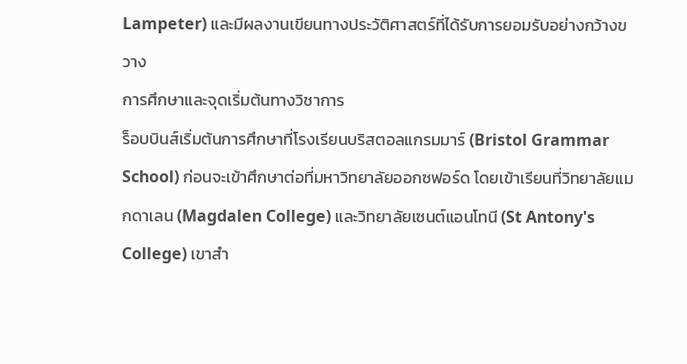Lampeter) และมีผลงานเขียนทางประวัติศาสตร์ที่ได้รับการยอมรับอย่างกว้างขวาง
การศึกษาและจุดเริ่มต้นทางวิชาการ
ร็อบบินส์เริ่มต้นการศึกษาที่โรงเรียนบริสตอลแกรมมาร์ (Bristol Grammar School) ก่อนจะเข้าศึกษาต่อที่มหาวิทยาลัยออกซฟอร์ด โดยเข้าเรียนที่วิทยาลัยแมกดาเลน (Magdalen College) และวิทยาลัยเซนต์แอนโทนี (St Antony's College) เขาสำ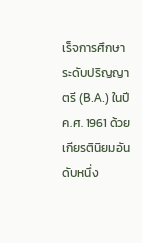เร็จการศึกษาระดับปริญญาตรี (B.A.) ในปี ค.ศ. 1961 ด้วยเกียรตินิยมอันดับหนึ่ง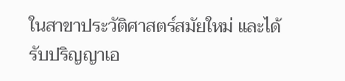ในสาขาประวัติศาสตร์สมัยใหม่ และได้รับปริญญาเอ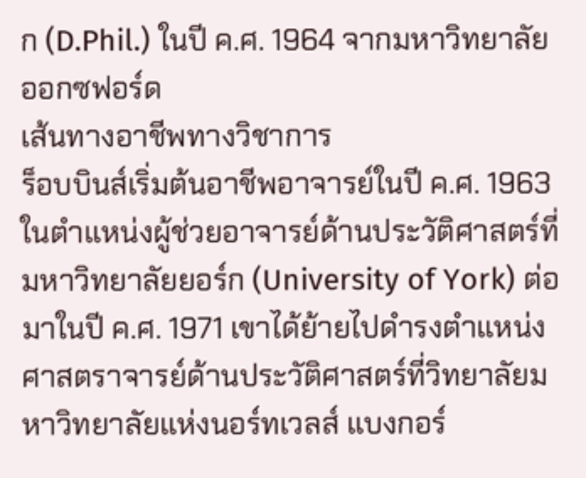ก (D.Phil.) ในปี ค.ศ. 1964 จากมหาวิทยาลัยออกซฟอร์ด
เส้นทางอาชีพทางวิชาการ
ร็อบบินส์เริ่มต้นอาชีพอาจารย์ในปี ค.ศ. 1963 ในตำแหน่งผู้ช่วยอาจารย์ด้านประวัติศาสตร์ที่มหาวิทยาลัยยอร์ก (University of York) ต่อมาในปี ค.ศ. 1971 เขาได้ย้ายไปดำรงตำแหน่งศาสตราจารย์ด้านประวัติศาสตร์ที่วิทยาลัยมหาวิทยาลัยแห่งนอร์ทเวลส์ แบงกอร์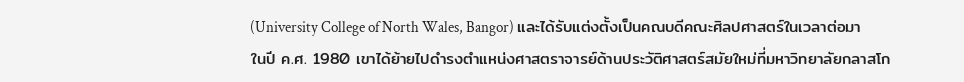(University College of North Wales, Bangor) และได้รับแต่งตั้งเป็นคณบดีคณะศิลปศาสตร์ในเวลาต่อมา
ในปี ค.ศ. 1980 เขาได้ย้ายไปดำรงตำแหน่งศาสตราจารย์ด้านประวัติศาสตร์สมัยใหม่ที่มหาวิทยาลัยกลาสโก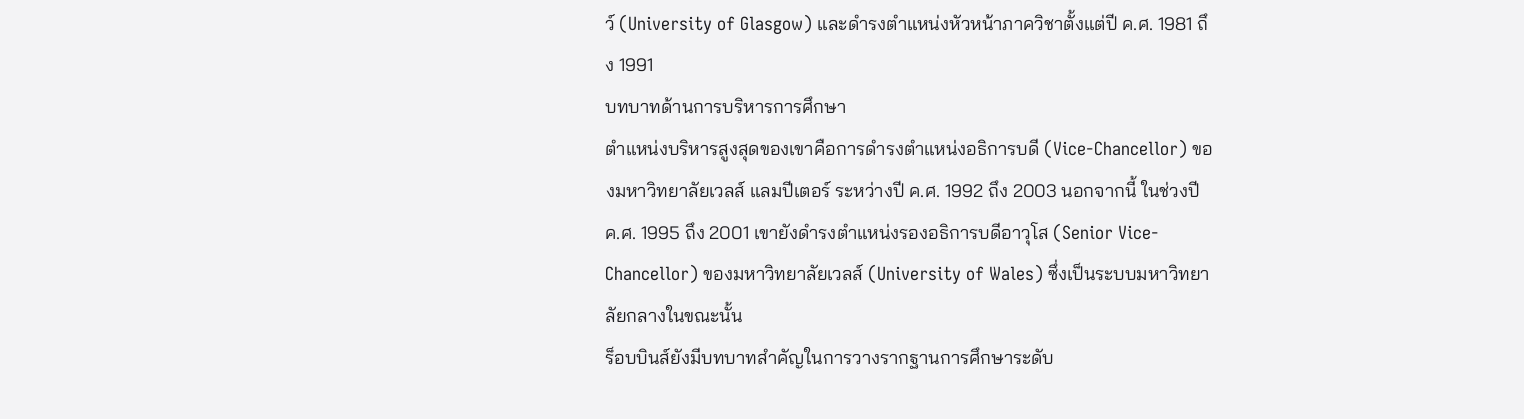ว์ (University of Glasgow) และดำรงตำแหน่งหัวหน้าภาควิชาตั้งแต่ปี ค.ศ. 1981 ถึง 1991
บทบาทด้านการบริหารการศึกษา
ตำแหน่งบริหารสูงสุดของเขาคือการดำรงตำแหน่งอธิการบดี (Vice-Chancellor) ของมหาวิทยาลัยเวลส์ แลมปีเตอร์ ระหว่างปี ค.ศ. 1992 ถึง 2003 นอกจากนี้ ในช่วงปี ค.ศ. 1995 ถึง 2001 เขายังดำรงตำแหน่งรองอธิการบดีอาวุโส (Senior Vice-Chancellor) ของมหาวิทยาลัยเวลส์ (University of Wales) ซึ่งเป็นระบบมหาวิทยาลัยกลางในขณะนั้น
ร็อบบินส์ยังมีบทบาทสำคัญในการวางรากฐานการศึกษาระดับ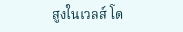สูงในเวลส์ โด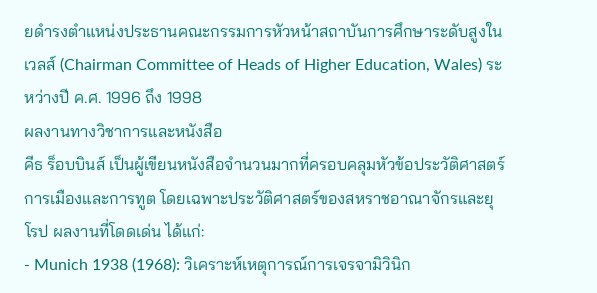ยดำรงตำแหน่งประธานคณะกรรมการหัวหน้าสถาบันการศึกษาระดับสูงในเวลส์ (Chairman Committee of Heads of Higher Education, Wales) ระหว่างปี ค.ศ. 1996 ถึง 1998
ผลงานทางวิชาการและหนังสือ
คีธ ร็อบบินส์ เป็นผู้เขียนหนังสือจำนวนมากที่ครอบคลุมหัวข้อประวัติศาสตร์การเมืองและการทูต โดยเฉพาะประวัติศาสตร์ของสหราชอาณาจักรและยุโรป ผลงานที่โดดเด่น ได้แก่:
- Munich 1938 (1968): วิเคราะห์เหตุการณ์การเจรจามิวินิก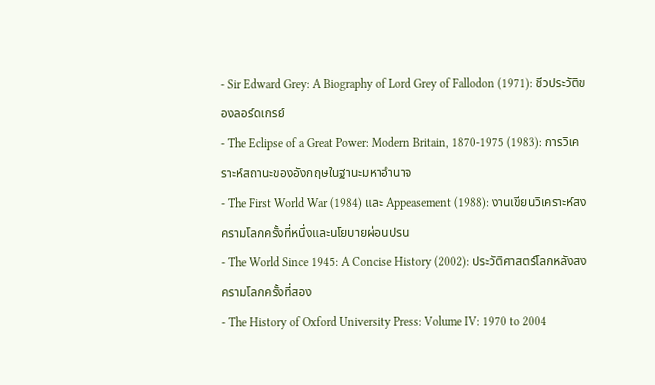- Sir Edward Grey: A Biography of Lord Grey of Fallodon (1971): ชีวประวัติของลอร์ดเกรย์
- The Eclipse of a Great Power: Modern Britain, 1870-1975 (1983): การวิเคราะห์สถานะของอังกฤษในฐานะมหาอำนาจ
- The First World War (1984) และ Appeasement (1988): งานเขียนวิเคราะห์สงครามโลกครั้งที่หนึ่งและนโยบายผ่อนปรน
- The World Since 1945: A Concise History (2002): ประวัติศาสตร์โลกหลังสงครามโลกครั้งที่สอง
- The History of Oxford University Press: Volume IV: 1970 to 2004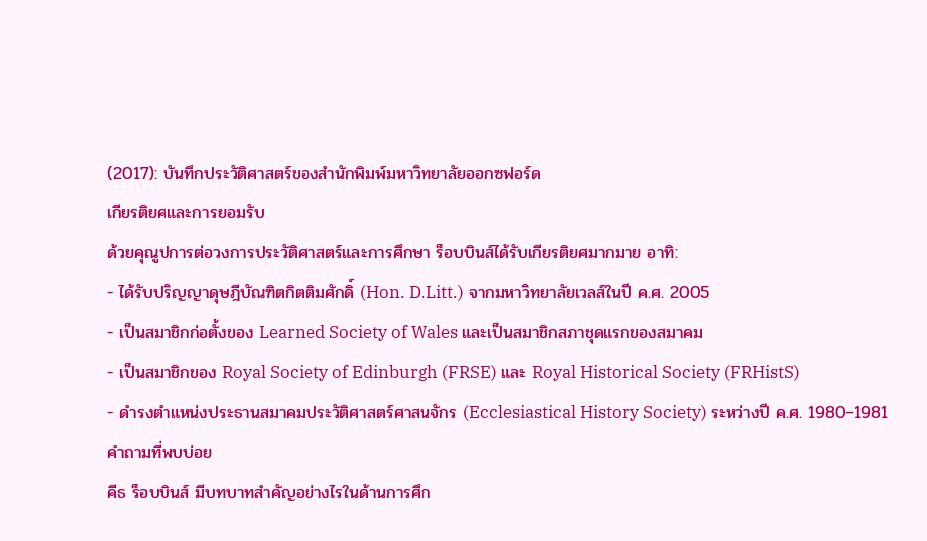(2017): บันทึกประวัติศาสตร์ของสำนักพิมพ์มหาวิทยาลัยออกซฟอร์ด
เกียรติยศและการยอมรับ
ด้วยคุณูปการต่อวงการประวัติศาสตร์และการศึกษา ร็อบบินส์ได้รับเกียรติยศมากมาย อาทิ:
- ได้รับปริญญาดุษฎีบัณฑิตกิตติมศักดิ์ (Hon. D.Litt.) จากมหาวิทยาลัยเวลส์ในปี ค.ศ. 2005
- เป็นสมาชิกก่อตั้งของ Learned Society of Wales และเป็นสมาชิกสภาชุดแรกของสมาคม
- เป็นสมาชิกของ Royal Society of Edinburgh (FRSE) และ Royal Historical Society (FRHistS)
- ดำรงตำแหน่งประธานสมาคมประวัติศาสตร์ศาสนจักร (Ecclesiastical History Society) ระหว่างปี ค.ศ. 1980–1981
คำถามที่พบบ่อย
คีธ ร็อบบินส์ มีบทบาทสำคัญอย่างไรในด้านการศึก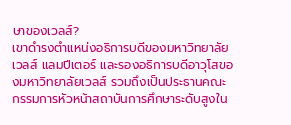ษาของเวลส์?
เขาดำรงตำแหน่งอธิการบดีของมหาวิทยาลัยเวลส์ แลมปีเตอร์ และรองอธิการบดีอาวุโสของมหาวิทยาลัยเวลส์ รวมถึงเป็นประธานคณะกรรมการหัวหน้าสถาบันการศึกษาระดับสูงใน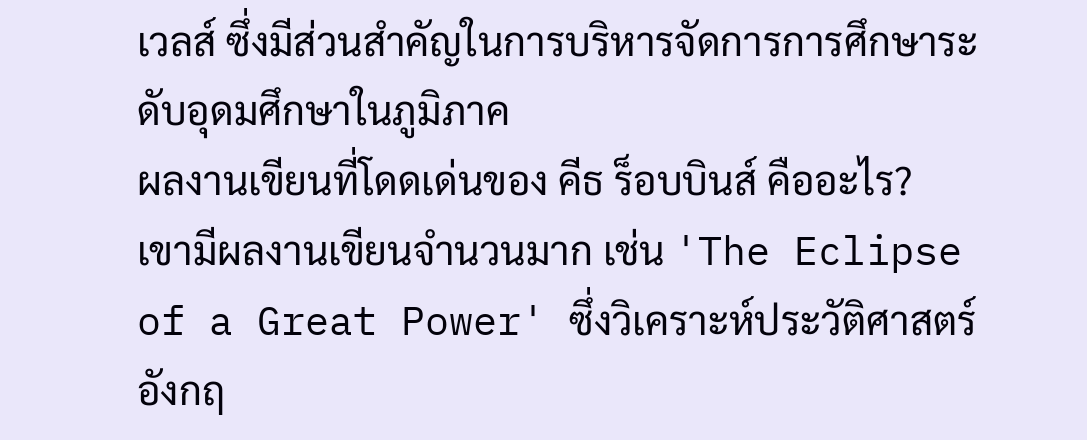เวลส์ ซึ่งมีส่วนสำคัญในการบริหารจัดการการศึกษาระดับอุดมศึกษาในภูมิภาค
ผลงานเขียนที่โดดเด่นของ คีธ ร็อบบินส์ คืออะไร?
เขามีผลงานเขียนจำนวนมาก เช่น 'The Eclipse of a Great Power' ซึ่งวิเคราะห์ประวัติศาสตร์อังกฤ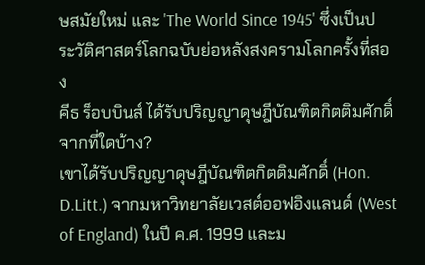ษสมัยใหม่ และ 'The World Since 1945' ซึ่งเป็นประวัติศาสตร์โลกฉบับย่อหลังสงครามโลกครั้งที่สอง
คีธ ร็อบบินส์ ได้รับปริญญาดุษฎีบัณฑิตกิตติมศักดิ์จากที่ใดบ้าง?
เขาได้รับปริญญาดุษฎีบัณฑิตกิตติมศักดิ์ (Hon. D.Litt.) จากมหาวิทยาลัยเวสต์ออฟอิงแลนด์ (West of England) ในปี ค.ศ. 1999 และม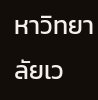หาวิทยาลัยเว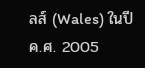ลส์ (Wales) ในปี ค.ศ. 2005